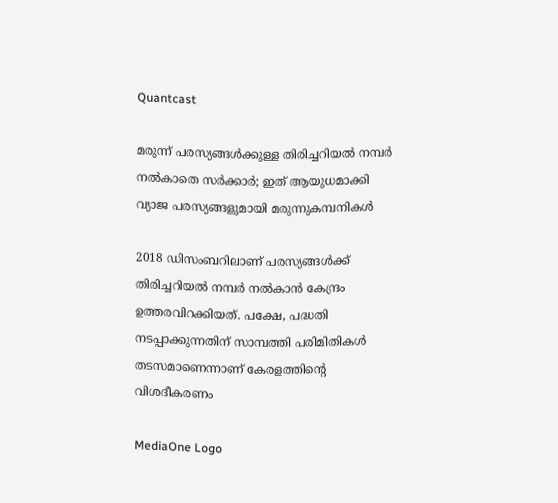Quantcast

മരുന്ന് പരസ്യങ്ങള്‍ക്കുള്ള തിരിച്ചറിയല്‍ നമ്പര്‍ നല്‍കാതെ സര്‍ക്കാര്‍; ഇത് ആയുധമാക്കി വ്യാജ പരസ്യങ്ങളുമായി മരുന്നുകമ്പനികള്‍

2018 ഡിസംബറിലാണ് പരസ്യങ്ങള്‍ക്ക് തിരിച്ചറിയല്‍ നമ്പര്‍ നല്‍കാന്‍ കേന്ദ്രം ഉത്തരവിറക്കിയത്. പക്ഷേ, പദ്ധതി നടപ്പാക്കുന്നതിന് സാമ്പത്തി പരിമിതികള്‍ തടസമാണെന്നാണ് കേരളത്തിന്റെ വിശദീകരണം

MediaOne Logo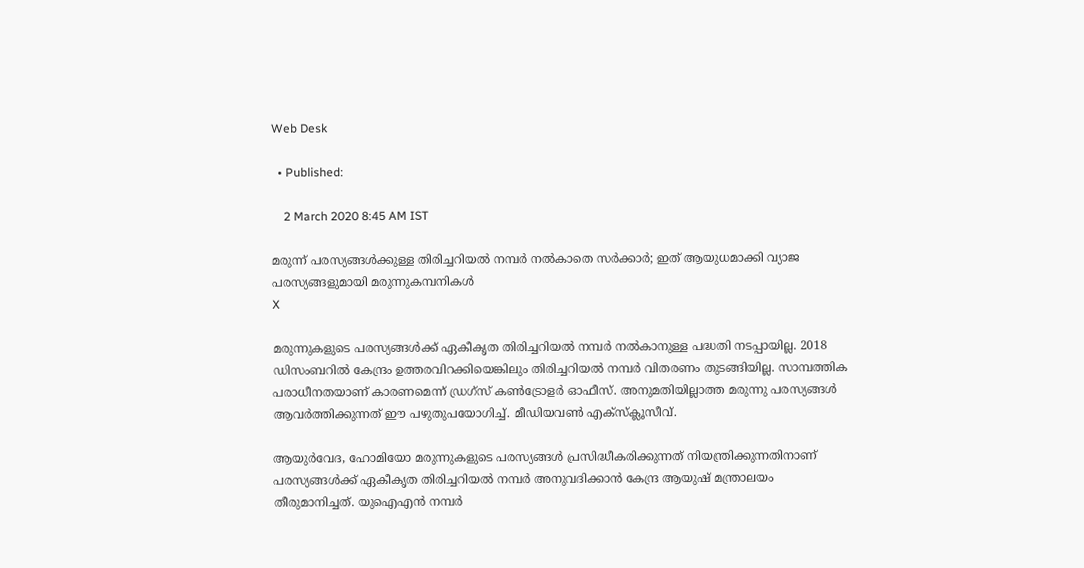Web Desk

  • Published:

    2 March 2020 8:45 AM IST

മരുന്ന് പരസ്യങ്ങള്‍ക്കുള്ള തിരിച്ചറിയല്‍ നമ്പര്‍ നല്‍കാതെ സര്‍ക്കാര്‍; ഇത് ആയുധമാക്കി വ്യാജ പരസ്യങ്ങളുമായി മരുന്നുകമ്പനികള്‍
X

മരുന്നുകളുടെ പരസ്യങ്ങള്‍ക്ക് ഏകീകൃത തിരിച്ചറിയല്‍ നമ്പര്‍ നല്‍കാനുള്ള പദ്ധതി നടപ്പായില്ല. 2018 ഡിസംബറില്‍ കേന്ദ്രം ഉത്തരവിറക്കിയെങ്കിലും തിരിച്ചറിയല്‍ നമ്പര്‍ വിതരണം തുടങ്ങിയില്ല. സാമ്പത്തിക പരാധീനതയാണ് കാരണമെന്ന് ഡ്രഗ്സ് കണ്‍ട്രോളര്‍ ഓഫീസ്. അനുമതിയില്ലാത്ത മരുന്നു പരസ്യങ്ങള്‍ ആവര്‍ത്തിക്കുന്നത് ഈ പഴുതുപയോഗിച്ച്. മീഡിയവണ്‍ എക്സ്ക്ലൂസീവ്.

ആയുര്‍വേദ, ഹോമിയോ മരുന്നുകളുടെ പരസ്യങ്ങള്‍ പ്രസിദ്ധീകരിക്കുന്നത് നിയന്ത്രിക്കുന്നതിനാണ് പരസ്യങ്ങള്‍ക്ക് ഏകീകൃത തിരിച്ചറിയല്‍ നമ്പര്‍ അനുവദിക്കാന്‍ കേന്ദ്ര ആയുഷ് മന്ത്രാലയം തീരുമാനിച്ചത്. യുഐഎന്‍ നമ്പര്‍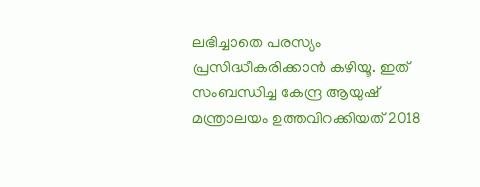ലഭിച്ചാതെ പരസ്യം പ്രസിദ്ധീകരിക്കാന്‍ കഴിയൂ. ഇത് സംബന്ധിച്ച കേന്ദ്ര ആയുഷ് മന്ത്രാലയം ഉത്തവിറക്കിയത് 2018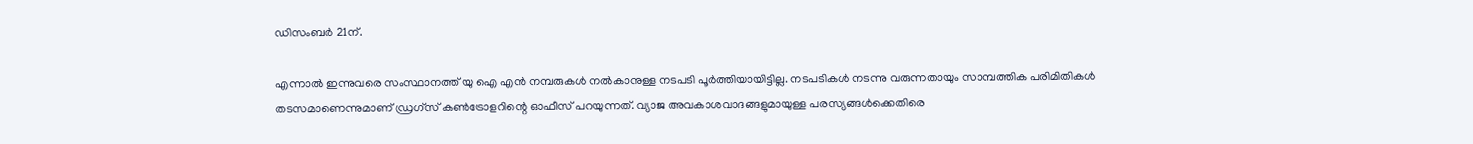ഡിസംബര്‍ 21ന്.

എന്നാല്‍ ഇന്നുവരെ സംസ്ഥാനത്ത് യു ഐ എന്‍ നമ്പരുകള്‍ നല്‍കാനുള്ള നടപടി പൂര്‍ത്തിയായിട്ടില്ല. നടപടികള്‍ നടന്നു വരുന്നതായും സാമ്പത്തിക പരിമിതികള്‍ തടസമാണെന്നുമാണ് ഡ്രഗ്സ് കണ്‍ട്രോളറിന്റെ ഓഫീസ് പറയുന്നത്. വ്യാജ അവകാശവാദങ്ങളുമായുള്ള പരസ്യങ്ങള്‍ക്കെതിരെ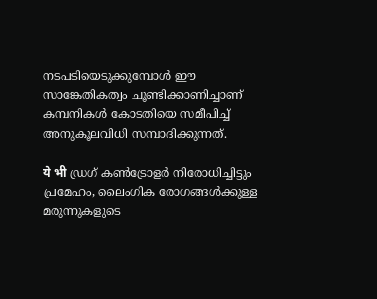നടപടിയെടുക്കുമ്പോള്‍ ഈ സാങ്കേതികത്വം ചൂണ്ടിക്കാണിച്ചാണ് കമ്പനികള്‍ കോടതിയെ സമീപിച്ച് അനുകൂലവിധി സമ്പാദിക്കുന്നത്.

ये भी ഡ്രഗ് കണ്‍ട്രോളര്‍ നിരോധിച്ചിട്ടും പ്രമേഹം, ലൈംഗിക രോഗങ്ങള്‍ക്കുള്ള മരുന്നുകളുടെ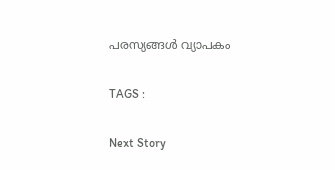പരസ്യങ്ങള്‍ വ്യാപകം

TAGS :

Next Story